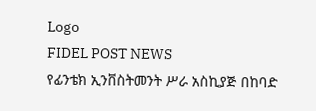Logo
FIDEL POST NEWS
የፊንቴክ ኢንቨስትመንት ሥራ አስኪያጅ በከባድ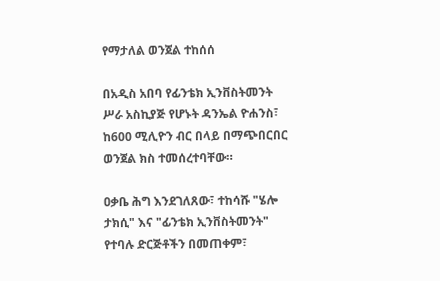የማታለል ወንጀል ተከሰሰ

በአዲስ አበባ የፊንቴክ ኢንቨስትመንት ሥራ አስኪያጅ የሆኑት ዳንኤል ዮሐንስ፣ ከ600 ሚሊዮን ብር በላይ በማጭበርበር ወንጀል ክስ ተመሰረተባቸው።

ዐቃቤ ሕግ እንደገለጸው፣ ተከሳሹ "ሄሎ ታክሲ" እና "ፊንቴክ ኢንቨስትመንት" የተባሉ ድርጅቶችን በመጠቀም፣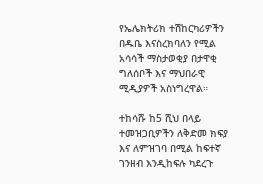የኤሌክትሪክ ተሽከርካሪዎችን በዱቤ እናስረክባለን የሚል አሳሳች ማስታወቂያ በታዋቂ ግለሰቦች እና ማህበራዊ ሚዲያዎች አስነግረዋል።

ተከሳሹ ከ5 ሺህ በላይ ተመዝጋቢዎችን ለቅድመ ክፍያ እና ለምዝገባ በሚል ከፍተኛ ገንዘብ እንዲከፍሉ ካደረጉ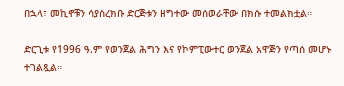በኋላ፣ መኪኖቹን ሳያስረክቡ ድርጅቱን ዘግተው መሰወራቸው በክሱ ተመልክቷል።

ድርጊቱ የ1996 ዓ.ም የወንጀል ሕግን እና የኮምፒውተር ወንጀል አዋጅን የጣሰ መሆኑ ተገልጿል።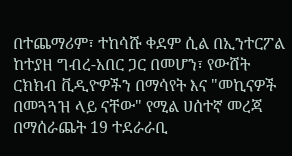በተጨማሪም፣ ተከሳሹ ቀደም ሲል በኢንተርፖል ከተያዘ ግብረ-አበር ጋር በመሆን፣ የውሸት ርክክብ ቪዲዮዎችን በማሳየት እና "መኪናዎች በመጓጓዝ ላይ ናቸው" የሚል ሀሰተኛ መረጃ በማሰራጨት 19 ተደራራቢ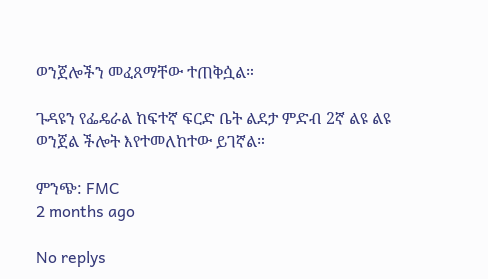ወንጀሎችን መፈጸማቸው ተጠቅሷል።

ጉዳዩን የፌዴራል ከፍተኛ ፍርድ ቤት ልደታ ምድብ 2ኛ ልዩ ልዩ ወንጀል ችሎት እየተመለከተው ይገኛል።

ምንጭ: FMC
2 months ago

No replys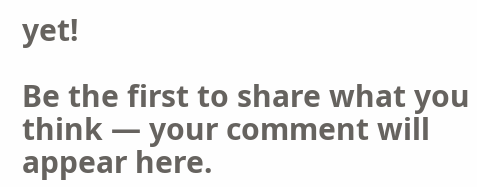yet!

Be the first to share what you think — your comment will appear here.